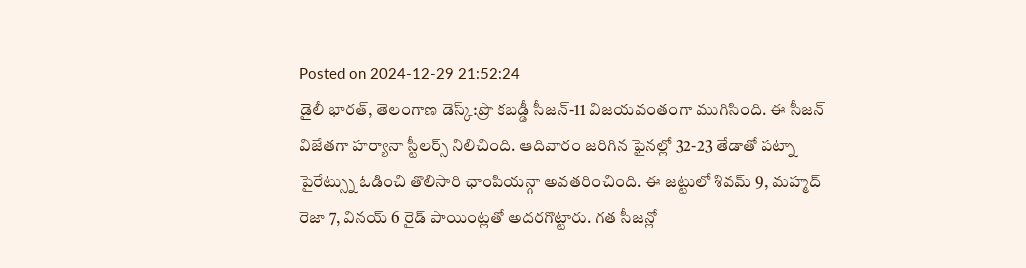Posted on 2024-12-29 21:52:24
డైలీ భారత్, తెలంగాణ డెస్క్:ప్రొ కబడ్డీ సీజన్-11 విజయవంతంగా ముగిసింది. ఈ సీజన్ విజేతగా హర్యానా స్టీలర్స్ నిలిచింది. ఆదివారం జరిగిన ఫైనల్లో 32-23 తేడాతో పట్నా పైరేట్స్ను ఓడించి తొలిసారి ఛాంపియన్గా అవతరించింది. ఈ జట్టులో శివమ్ 9, మహ్మద్ రెజా 7, వినయ్ 6 రైడ్ పాయింట్లతో అదరగొట్టారు. గత సీజన్లో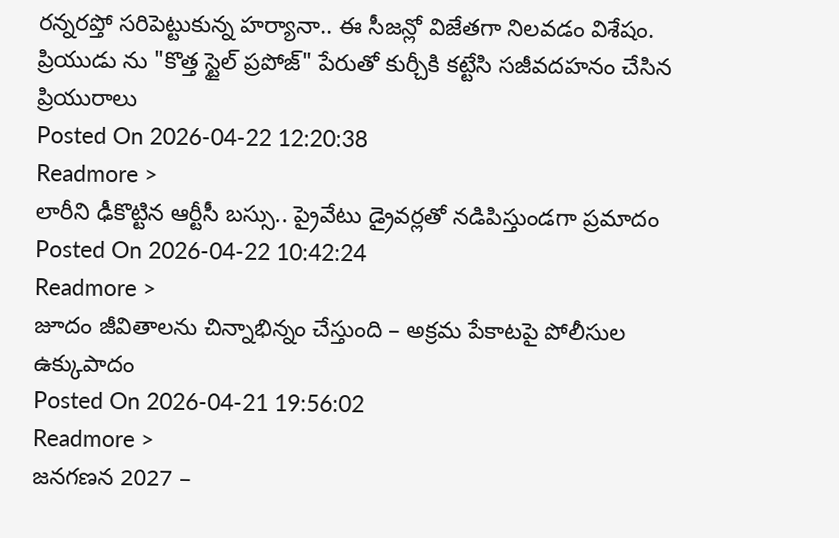రన్నరప్తో సరిపెట్టుకున్న హర్యానా.. ఈ సీజన్లో విజేతగా నిలవడం విశేషం.
ప్రియుడు ను "కొత్త స్టైల్ ప్రపోజ్" పేరుతో కుర్చీకి కట్టేసి సజీవదహనం చేసిన ప్రియురాలు
Posted On 2026-04-22 12:20:38
Readmore >
లారీని ఢీకొట్టిన ఆర్టీసీ బస్సు.. ప్రైవేటు డ్రైవర్లతో నడిపిస్తుండగా ప్రమాదం
Posted On 2026-04-22 10:42:24
Readmore >
జూదం జీవితాలను చిన్నాభిన్నం చేస్తుంది – అక్రమ పేకాటపై పోలీసుల ఉక్కుపాదం
Posted On 2026-04-21 19:56:02
Readmore >
జనగణన 2027 –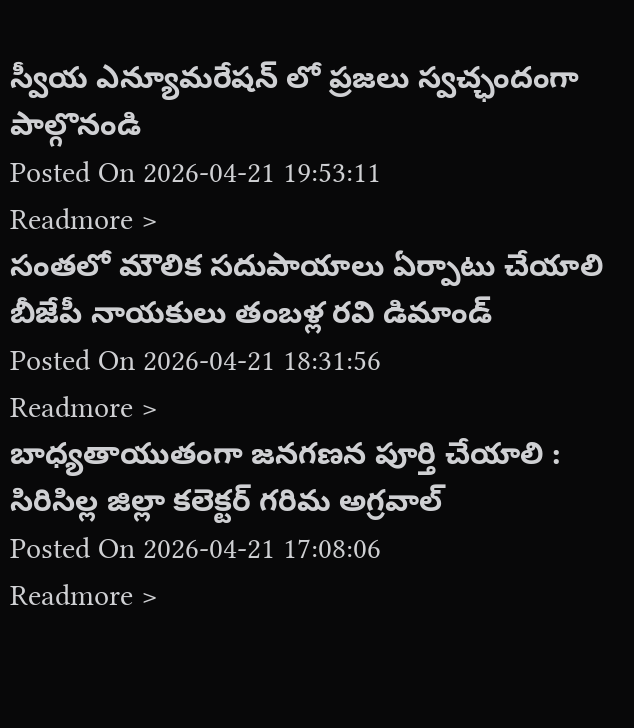స్వీయ ఎన్యూమరేషన్ లో ప్రజలు స్వచ్ఛందంగా పాల్గొనండి
Posted On 2026-04-21 19:53:11
Readmore >
సంతలో మౌలిక సదుపాయాలు ఏర్పాటు చేయాలి బీజేపీ నాయకులు తంబళ్ల రవి డిమాండ్
Posted On 2026-04-21 18:31:56
Readmore >
బాధ్యతాయుతంగా జనగణన పూర్తి చేయాలి : సిరిసిల్ల జిల్లా కలెక్టర్ గరిమ అగ్రవాల్
Posted On 2026-04-21 17:08:06
Readmore >